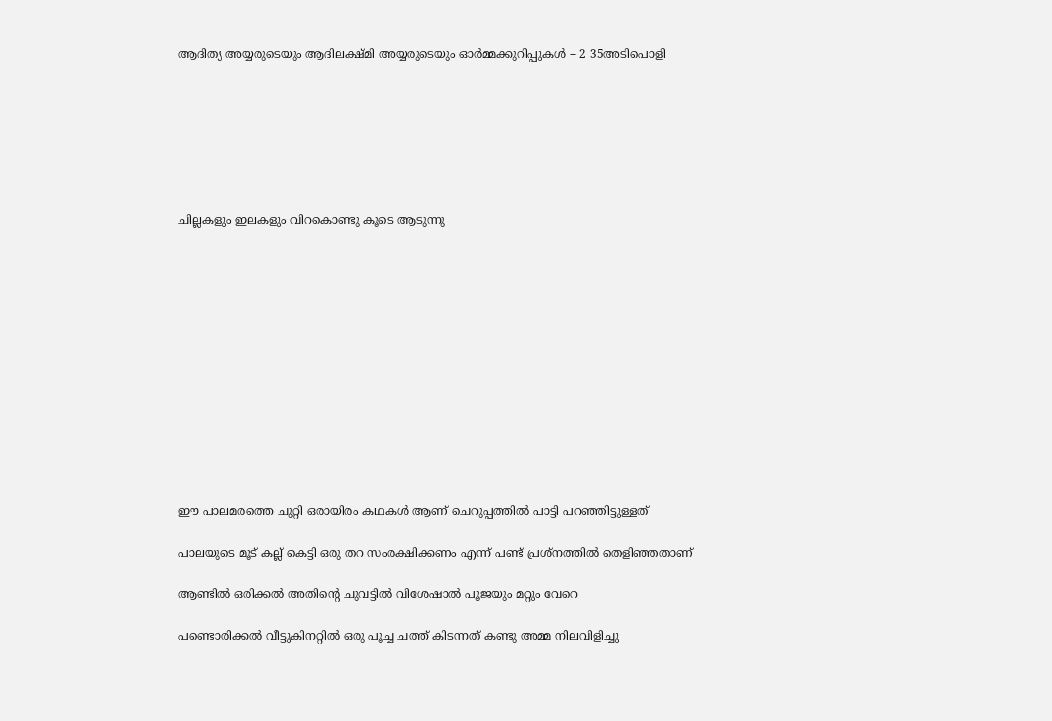ആദിത്യ അയ്യരുടെയും ആദിലക്ഷ്മി അയ്യരുടെയും ഓർമ്മക്കുറിപ്പുകൾ – 2 35അടിപൊളി







ചില്ലകളും ഇലകളും വിറകൊണ്ടു കൂടെ ആടുന്നു













ഈ പാലമരത്തെ ചുറ്റി ഒരായിരം കഥകള്‍ ആണ് ചെറുപ്പത്തില്‍ പാട്ടി പറഞ്ഞിട്ടുള്ളത്

പാലയുടെ മൂട് കല്ല്‌ കെട്ടി ഒരു തറ സംരക്ഷിക്കണം എന്ന് പണ്ട് പ്രശ്നത്തില്‍ തെളിഞ്ഞതാണ്

ആണ്ടില്‍ ഒരിക്കല്‍ അതിന്റെ ചുവട്ടില്‍ വിശേഷാല്‍ പൂജയും മറ്റും വേറെ

പണ്ടൊരിക്കല്‍ വീട്ടുകിനറ്റില്‍ ഒരു പൂച്ച ചത്ത്‌ കിടന്നത് കണ്ടു അമ്മ നിലവിളിച്ചു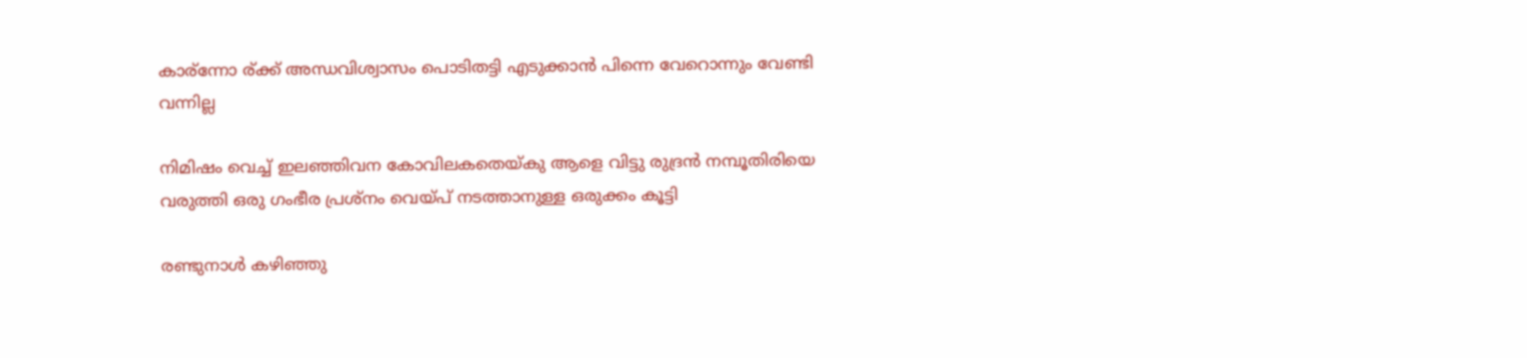കാര്ന്നോ ര്ക്ക് അന്ധവിശ്വാസം പൊടിതട്ടി എടുക്കാന്‍ പിന്നെ വേറൊന്നും വേണ്ടി വന്നില്ല

നിമിഷം വെച്ച് ഇലഞ്ഞിവന കോവിലകതെയ്കു ആളെ വിട്ടു രുദ്രന്‍ നമ്പൂതിരിയെ വരുത്തി ഒരു ഗംഭീര പ്രശ്നം വെയ്പ് നടത്താനുള്ള ഒരുക്കം കൂട്ടി

രണ്ടുനാള്‍ കഴിഞ്ഞു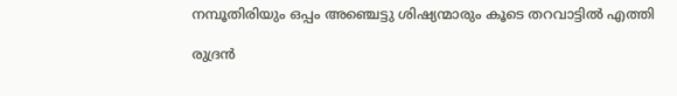നമ്പൂതിരിയും ഒപ്പം അഞ്ചെട്ടു ശിഷ്യന്മാരും കൂടെ തറവാട്ടില്‍ എത്തി

രുദ്രന്‍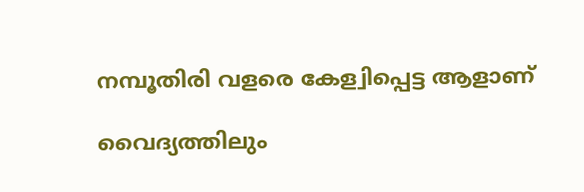നമ്പൂതിരി വളരെ കേള്വിപ്പെട്ട ആളാണ്

വൈദ്യത്തിലും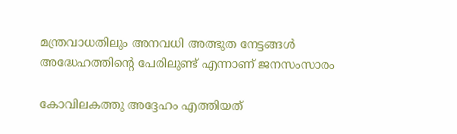മന്ത്രവാധതിലും അനവധി അത്ഭുത നേട്ടങ്ങള്‍ അദ്ധേഹത്തിന്റെ പേരിലുണ്ട് എന്നാണ് ജനസംസാരം

കോവിലകത്തു അദ്ദേഹം എത്തിയത്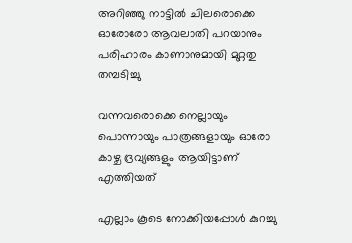അറിഞ്ഞു നാട്ടില്‍ ചിലരൊക്കെ ഓരോരോ ആവലാതി പറയാനും പരിഹാരം കാണാനുമായി മുറ്റതു തമ്പടിച്ചു

വന്നവരൊക്കെ നെല്ലായും പൊന്നായും പാത്രങ്ങളായും ഓരോ കാഴ്ച ദ്രവ്യങ്ങളും ആയിട്ടാണ് എത്തിയത്

എല്ലാം കൂടെ നോക്കിയപ്പോള്‍ കുറച്ചു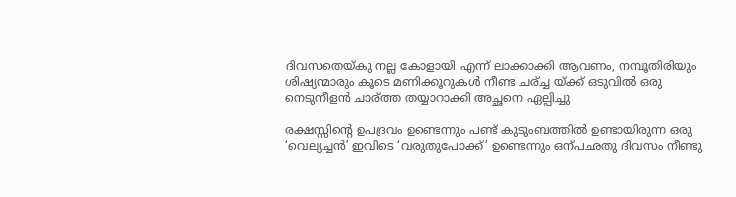ദിവസതെയ്കു നല്ല കോളായി എന്ന് ലാക്കാക്കി ആവണം, നമ്പൂതിരിയും ശിഷ്യന്മാരും കൂടെ മണിക്കൂറുകള്‍ നീണ്ട ചര്ച്ച യ്ക്ക് ഒടുവില്‍ ഒരു നെടുനീളന്‍ ചാര്ത്ത തയ്യാറാക്കി അച്ഛനെ ഏല്പിച്ചു

രക്ഷസ്സിന്റെ ഉപദ്രവം ഉണ്ടെന്നും പണ്ട് കുടുംബത്തില്‍ ഉണ്ടായിരുന്ന ഒരു ‘വെല്യച്ചന്‍’ ഇവിടെ ‘വരുതുപോക്ക്’ ഉണ്ടെന്നും ഒന്പഛതു ദിവസം നീണ്ടു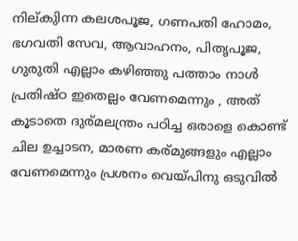നില്കുിന്ന കലശപൂജ, ഗണപതി ഹോമം, ഭഗവതി സേവ, ആവാഹനം, പിതൃപൂജ, ഗുരുതി എല്ലാം കഴിഞ്ഞു പത്താം നാള്‍ പ്രതിഷ്ഠ ഇതെല്ലം വേണമെന്നും , അത് കൂടാതെ ദുര്മലന്ത്രം പഠിച്ച ഒരാളെ കൊണ്ട് ചില ഉച്ചാടന, മാരണ കര്മുങ്ങളും എല്ലാം വേണമെന്നും പ്രശനം വെയ്പിനു ഒടുവില്‍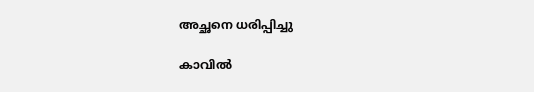അച്ഛനെ ധരിപ്പിച്ചു

കാവില്‍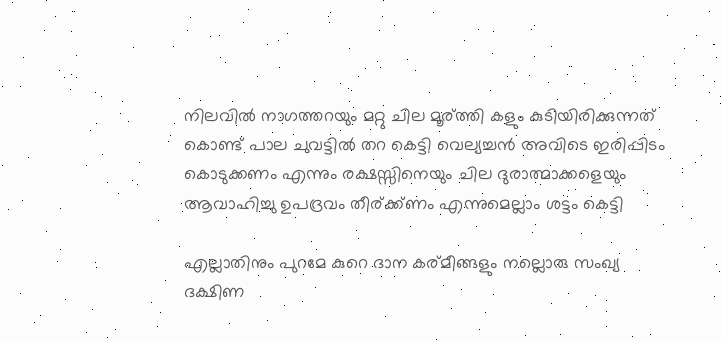നിലവില്‍ നാഗത്തറയും മറ്റു ചില മൂര്ത്തി കളും കുടിയിരിക്കുന്നത് കൊണ്ട് പാല ചുവട്ടില്‍ തറ കെട്ടി വെല്യച്ചന്‍ അവിടെ ഇരിപ്പിടം കൊടുക്കണം എന്നും രക്ഷസ്സിനെയും ചില ദുരാത്മാക്കളെയും ആവാഹിച്ചു ഉപദ്രവം തീര്ക്ക്ണം എന്നുമെല്ലാം ശട്ടം കെട്ടി

എല്ലാതിനും പുറമേ കുറെ ദാന കര്മീങ്ങളും നല്ലൊരു സംഖ്യ ദക്ഷിണ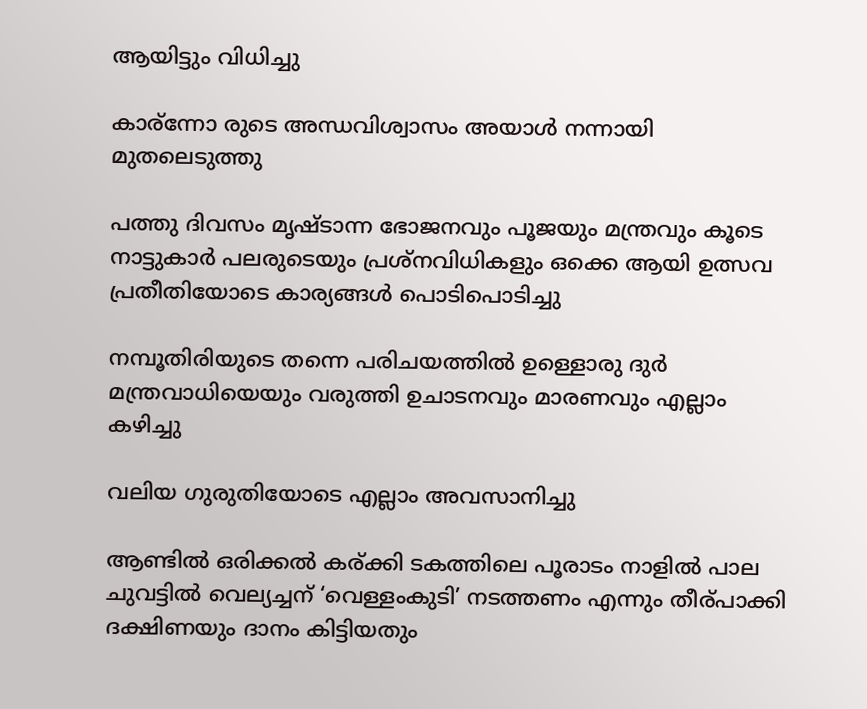ആയിട്ടും വിധിച്ചു

കാര്ന്നോ രുടെ അന്ധവിശ്വാസം അയാള്‍ നന്നായി മുതലെടുത്തു

പത്തു ദിവസം മൃഷ്ടാന്ന ഭോജനവും പൂജയും മന്ത്രവും കൂടെ നാട്ടുകാര്‍ പലരുടെയും പ്രശ്നവിധികളും ഒക്കെ ആയി ഉത്സവ പ്രതീതിയോടെ കാര്യങ്ങള്‍ പൊടിപൊടിച്ചു

നമ്പൂതിരിയുടെ തന്നെ പരിചയത്തില്‍ ഉള്ളൊരു ദുര്‍ മന്ത്രവാധിയെയും വരുത്തി ഉചാടനവും മാരണവും എല്ലാം കഴിച്ചു

വലിയ ഗുരുതിയോടെ എല്ലാം അവസാനിച്ചു

ആണ്ടില്‍ ഒരിക്കല്‍ കര്ക്കി ടകത്തിലെ പൂരാടം നാളില്‍ പാല ചുവട്ടില്‍ വെല്യച്ചന് ‘വെള്ളംകുടി’ നടത്തണം എന്നും തീര്പാക്കി ദക്ഷിണയും ദാനം കിട്ടിയതും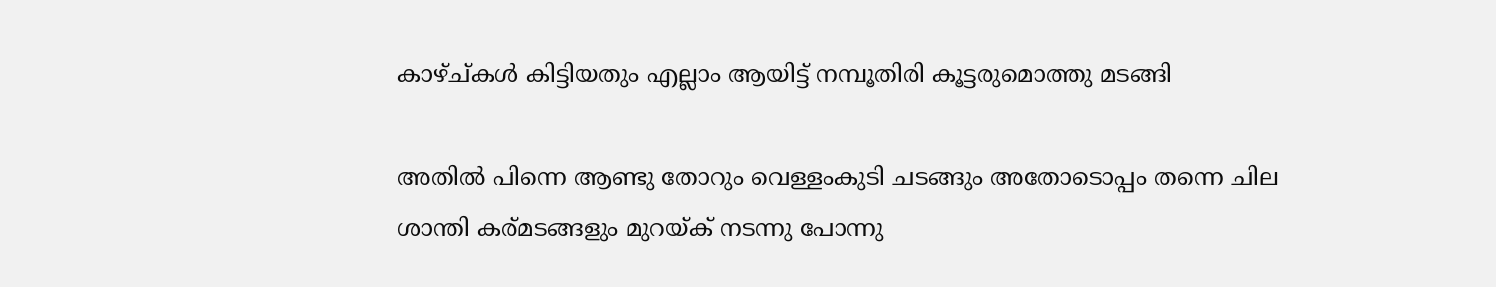കാഴ്ച്കള്‍ കിട്ടിയതും എല്ലാം ആയിട്ട് നമ്പൂതിരി കൂട്ടരുമൊത്തു മടങ്ങി

അതില്‍ പിന്നെ ആണ്ടു തോറും വെള്ളംകുടി ചടങ്ങും അതോടൊപ്പം തന്നെ ചില ശാന്തി കര്മടങ്ങളും മുറയ്ക്‌ നടന്നു പോന്നു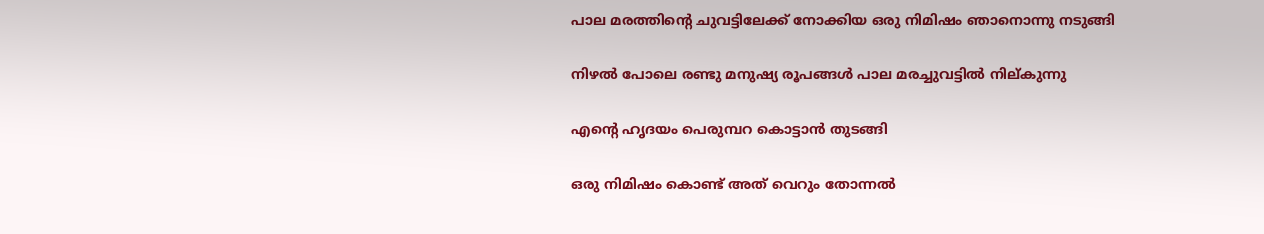പാല മരത്തിന്റെ ചുവട്ടിലേക്ക്‌ നോക്കിയ ഒരു നിമിഷം ഞാനൊന്നു നടുങ്ങി

നിഴല്‍ പോലെ രണ്ടു മനുഷ്യ രൂപങ്ങള്‍ പാല മരച്ചുവട്ടില്‍ നില്കുന്നു

എന്റെ ഹൃദയം പെരുമ്പറ കൊട്ടാന്‍ തുടങ്ങി

ഒരു നിമിഷം കൊണ്ട് അത് വെറും തോന്നല്‍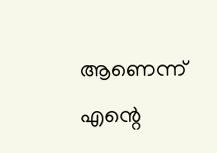ആണെന്ന് എന്റെ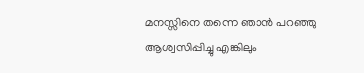മനസ്സിനെ തന്നെ ഞാന്‍ പറഞ്ഞു ആശ്വസിപ്പിച്ചു എങ്കിലും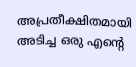അപ്രതീക്ഷിതമായി അടിച്ച ഒരു എന്റെ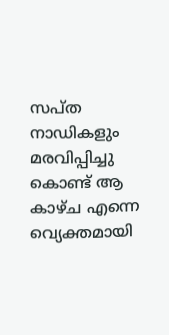സപ്ത നാഡികളും മരവിപ്പിച്ചു കൊണ്ട് ആ കാഴ്ച എന്നെ വ്യെക്തമായി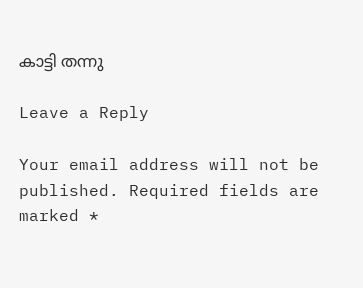കാട്ടി തന്നു

Leave a Reply

Your email address will not be published. Required fields are marked *